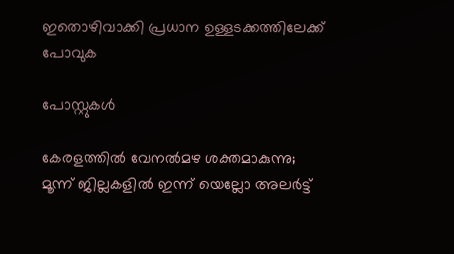ഇതൊഴിവാക്കി പ്രധാന ഉള്ളടക്കത്തിലേക്ക് പോവുക

പോസ്റ്റുകള്‍

കേരളത്തില്‍ വേനല്‍മഴ ശക്തമാകുന്നു; മൂന്ന് ജില്ലകളില്‍ ഇന്ന് യെല്ലോ അലര്‍ട്ട്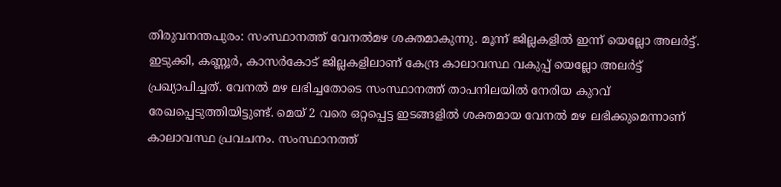തിരുവനന്തപുരം: സംസ്ഥാനത്ത് വേനല്‍മഴ ശക്തമാകുന്നു. മൂന്ന് ജില്ലകളില്‍ ഇന്ന് യെല്ലോ അലര്‍ട്ട്. ഇടുക്കി, കണ്ണൂര്‍, കാസര്‍കോട് ജില്ലകളിലാണ് കേന്ദ്ര കാലാവസ്ഥ വകുപ്പ് യെല്ലോ അലര്‍ട്ട് പ്രഖ്യാപിച്ചത്. വേനല്‍ മഴ ലഭിച്ചതോടെ സംസ്ഥാനത്ത് താപനിലയില്‍ നേരിയ കുറവ് രേഖപ്പെടുത്തിയിട്ടുണ്ട്. മെയ് 2 വരെ ഒറ്റപ്പെട്ട ഇടങ്ങളില്‍ ശക്തമായ വേനല്‍ മഴ ലഭിക്കുമെന്നാണ് കാലാവസ്ഥ പ്രവചനം. സംസ്ഥാനത്ത്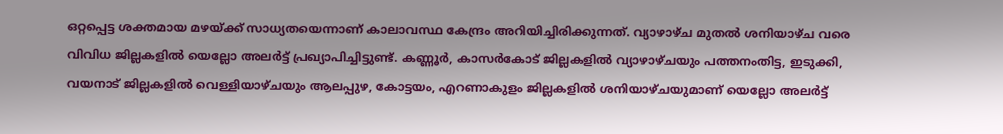ഒറ്റപ്പെട്ട ശക്തമായ മഴയ്ക്ക് സാധ്യതയെന്നാണ് കാലാവസ്ഥ കേന്ദ്രം അറിയിച്ചിരിക്കുന്നത്. വ്യാഴാഴ്ച മുതല്‍ ശനിയാഴ്ച വരെ വിവിധ ജില്ലകളില്‍ യെല്ലോ അലര്‍ട്ട് പ്രഖ്യാപിച്ചിട്ടുണ്ട്. കണ്ണൂര്‍, കാസര്‍കോട് ജില്ലകളില്‍ വ്യാഴാഴ്ചയും പത്തനംതിട്ട, ഇടുക്കി, വയനാട് ജില്ലകളില്‍ വെള്ളിയാഴ്ചയും ആലപ്പുഴ, കോട്ടയം, എറണാകുളം ജില്ലകളില്‍ ശനിയാഴ്ചയുമാണ് യെല്ലോ അലര്‍ട്ട്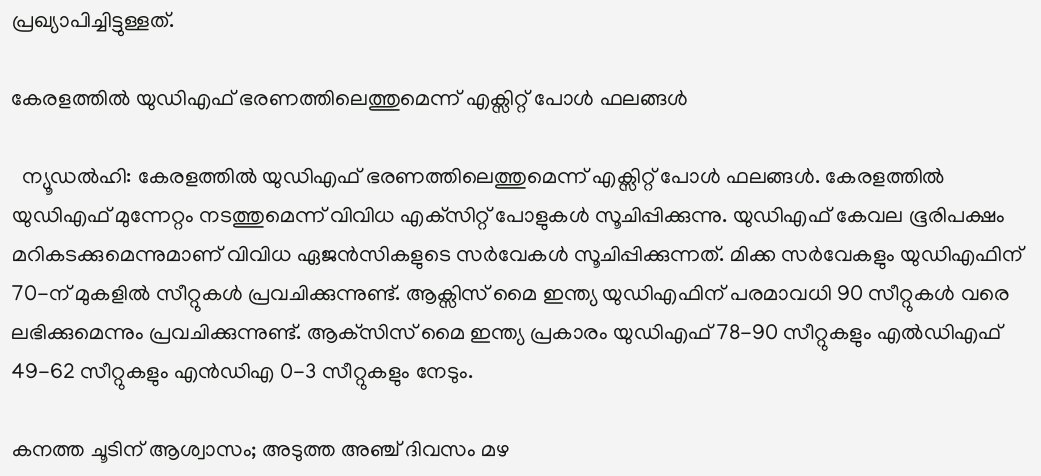പ്രഖ്യാപിച്ചിട്ടുള്ളത്.

കേരളത്തില്‍ യുഡിഎഫ് ഭരണത്തിലെത്തുമെന്ന് എക്സിറ്റ് പോൾ ഫലങ്ങൾ

  ന്യൂഡല്‍ഹി: കേരളത്തില്‍ യുഡിഎഫ് ഭരണത്തിലെത്തുമെന്ന് എക്സിറ്റ് പോൾ ഫലങ്ങൾ. കേരളത്തില്‍ യുഡിഎഫ് മുന്നേറ്റം നടത്തുമെന്ന് വിവിധ എക്‌സിറ്റ് പോളുകള്‍ സൂചിപ്പിക്കുന്നു. യുഡിഎഫ് കേവല ഭൂരിപക്ഷം മറികടക്കുമെന്നുമാണ് വിവിധ ഏജൻസികളുടെ സർവേകൾ സൂചിപ്പിക്കുന്നത്. മിക്ക സർവേകളും യുഡിഎഫിന് 70-ന് മുകളിൽ സീറ്റുകൾ പ്രവചിക്കുന്നുണ്ട്. ആക്സിസ് മൈ ഇന്ത്യ യുഡിഎഫിന് പരമാവധി 90 സീറ്റുകൾ വരെ ലഭിക്കുമെന്നും പ്രവചിക്കുന്നുണ്ട്. ആക്‌സിസ് മൈ ഇന്ത്യ പ്രകാരം യുഡിഎഫ് 78-90 സീറ്റുകളും എൽഡിഎഫ് 49-62 സീറ്റുകളും എൻഡിഎ 0-3 സീറ്റുകളും നേടും.

കനത്ത ചൂടിന് ആശ്വാസം; അടുത്ത അഞ്ച് ദിവസം മഴ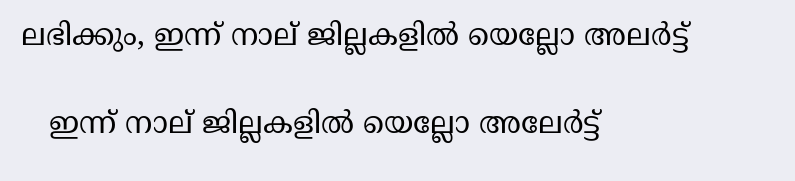ലഭിക്കും, ഇന്ന് നാല് ജില്ലകളിൽ യെല്ലോ അലർട്ട്‌

   ഇന്ന് നാല് ജില്ലകളിൽ യെല്ലോ അലേർട്ട്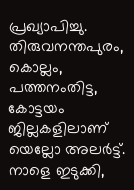പ്രഖ്യാപിച്ചു. തിരുവനന്തപുരം, കൊല്ലം, പത്തനംതിട്ട, കോട്ടയം ജില്ലകളിലാണ് യെല്ലോ അലർട്ട്. നാളെ ഇടുക്കി,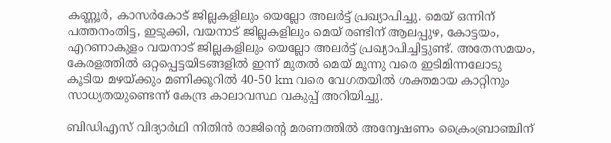കണ്ണൂർ, കാസർകോട് ജില്ലകളിലും യെല്ലോ അലർട്ട് പ്രഖ്യാപിച്ചു. മെയ് ഒന്നിന് പത്തനംതിട്ട, ഇടുക്കി, വയനാട് ജില്ലകളിലും മെയ് രണ്ടിന് ആലപ്പുഴ, കോട്ടയം, എറണാകുളം വയനാട് ജില്ലകളിലും യെല്ലോ അലർട്ട് പ്രഖ്യാപിച്ചിട്ടുണ്ട്. അതേസമയം, കേരളത്തിൽ ഒറ്റപ്പെട്ടയിടങ്ങളിൽ ഇന്ന് മുതൽ മെയ് മൂന്നു വരെ ഇടിമിന്നലോടു കൂടിയ മഴയ്ക്കും മണിക്കൂറിൽ 40-50 km വരെ വേഗതയിൽ ശക്തമായ കാറ്റിനും സാധ്യതയുണ്ടെന്ന് കേന്ദ്ര കാലാവസ്ഥ വകുപ്പ് അറിയിച്ചു.

ബിഡിഎസ് വിദ്യാര്‍ഥി നിതിന്‍ രാജിന്റെ മരണത്തില്‍ അന്വേഷണം ക്രൈംബ്രാഞ്ചിന്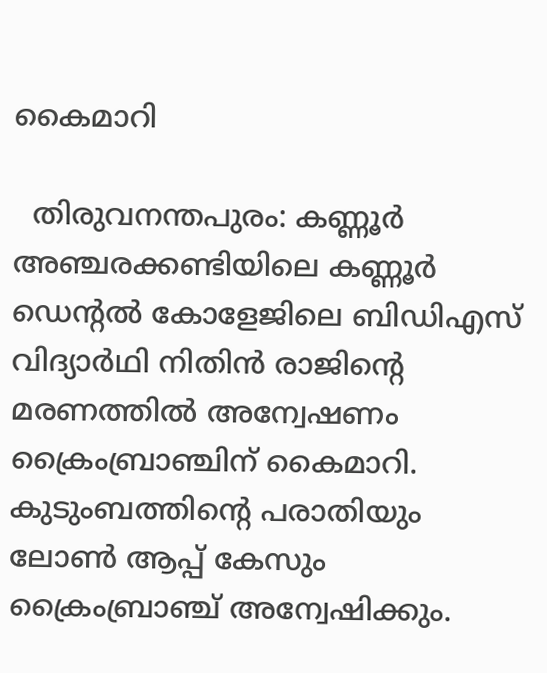കൈമാറി

  തിരുവനന്തപുരം: കണ്ണൂര്‍ അഞ്ചരക്കണ്ടിയിലെ കണ്ണൂര്‍ ഡെന്റല്‍ കോളേജിലെ ബിഡിഎസ് വിദ്യാര്‍ഥി നിതിന്‍ രാജിന്റെ മരണത്തില്‍ അന്വേഷണം ക്രൈംബ്രാഞ്ചിന് കൈമാറി. കുടുംബത്തിന്റെ പരാതിയും ലോണ്‍ ആപ്പ് കേസും ക്രൈംബ്രാഞ്ച് അന്വേഷിക്കും.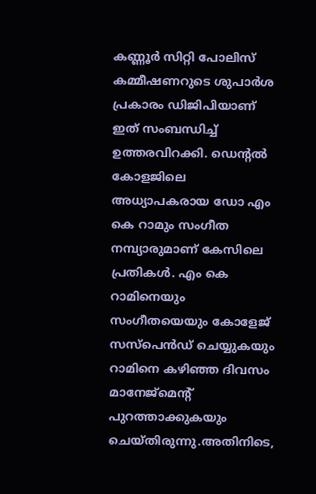കണ്ണൂര്‍ സിറ്റി പോലിസ് കമ്മീഷണറുടെ ശുപാര്‍ശ പ്രകാരം ഡിജിപിയാണ് ഇത് സംബന്ധിച്ച് ഉത്തരവിറക്കി. ഡെന്റല്‍ കോളജിലെ അധ്യാപകരായ ഡോ എം കെ റാമും സംഗീത നമ്പ്യാരുമാണ് കേസിലെ പ്രതികള്‍. എം കെ റാമിനെയും സംഗീതയെയും കോളേജ് സസ്‌പെന്‍ഡ് ചെയ്യുകയും റാമിനെ കഴിഞ്ഞ ദിവസം മാനേജ്‌മെന്റ് പുറത്താക്കുകയും ചെയ്തിരുന്നു.അതിനിടെ,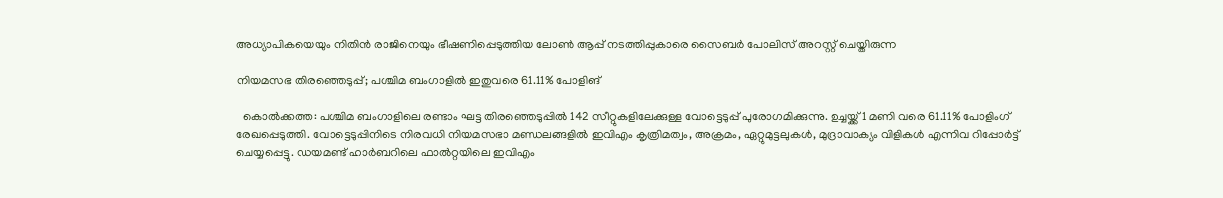അധ്യാപികയെയും നിതിന്‍ രാജിനെയും ഭീഷണിപ്പെടുത്തിയ ലോണ്‍ ആപ്പ് നടത്തിപ്പുകാരെ സൈബര്‍ പോലിസ് അറസ്റ്റ് ചെയ്തിരുന്ന

നിയമസഭ തിരഞ്ഞെടുപ്പ്; പശ്ചിമ ബംഗാളില്‍ ഇതുവരെ 61.11% പോളിങ്

  കൊല്‍ക്കത്ത: പശ്ചിമ ബംഗാളിലെ രണ്ടാം ഘട്ട തിരഞ്ഞെടുപ്പില്‍ 142 സീറ്റുകളിലേക്കുള്ള വോട്ടെടുപ്പ് പുരോഗമിക്കുന്നു. ഉച്ചയ്ക്ക് 1 മണി വരെ 61.11% പോളിംഗ് രേഖപ്പെടുത്തി. വോട്ടെടുപ്പിനിടെ നിരവധി നിയമസഭാ മണ്ഡലങ്ങളില്‍ ഇവിഎം കൃത്രിമത്വം, അക്രമം, ഏറ്റുമുട്ടലുകള്‍, മുദ്രാവാക്യം വിളികള്‍ എന്നിവ റിപ്പോര്‍ട്ട് ചെയ്യപ്പെട്ടു. ഡയമണ്ട് ഹാര്‍ബറിലെ ഫാല്‍റ്റയിലെ ഇവിഎം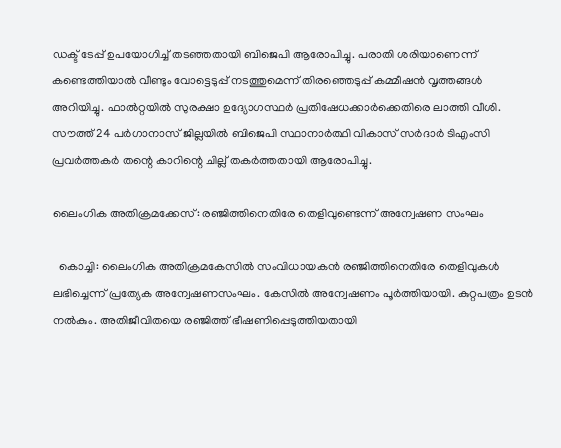ഡക്ട് ടേപ്പ് ഉപയോഗിച്ച് തടഞ്ഞതായി ബിജെപി ആരോപിച്ചു. പരാതി ശരിയാണെന്ന് കണ്ടെത്തിയാല്‍ വീണ്ടും വോട്ടെടുപ്പ് നടത്തുമെന്ന് തിരഞ്ഞെടുപ്പ് കമ്മീഷന്‍ വൃത്തങ്ങള്‍ അറിയിച്ചു. ഫാല്‍റ്റയില്‍ സുരക്ഷാ ഉദ്യോഗസ്ഥര്‍ പ്രതിഷേധക്കാര്‍ക്കെതിരെ ലാത്തി വീശി. സൗത്ത് 24 പര്‍ഗാനാസ് ജില്ലയില്‍ ബിജെപി സ്ഥാനാര്‍ത്ഥി വികാസ് സര്‍ദാര്‍ ടിഎംസി പ്രവര്‍ത്തകര്‍ തന്റെ കാറിന്റെ ചില്ല് തകര്‍ത്തതായി ആരോപിച്ചു.

ലൈംഗിക അതിക്രമക്കേസ്: രഞ്ജിത്തിനെതിരേ തെളിവുണ്ടെന്ന് അന്വേഷണ സംഘം

  കൊച്ചി: ലൈംഗിക അതിക്രമകേസില്‍ സംവിധായകന്‍ രഞ്ജിത്തിനെതിരേ തെളിവുകള്‍ ലഭിച്ചെന്ന് പ്രത്യേക അന്വേഷണസംഘം. കേസില്‍ അന്വേഷണം പൂര്‍ത്തിയായി. കുറ്റപത്രം ഉടന്‍ നല്‍കും. അതിജീവിതയെ രഞ്ജിത്ത് ഭീഷണിപ്പെടുത്തിയതായി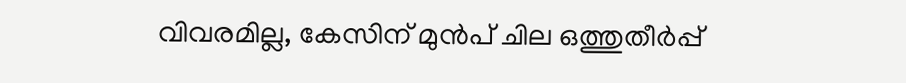വിവരമില്ല, കേസിന് മുന്‍പ് ചില ഒത്തുതീര്‍പ്പ്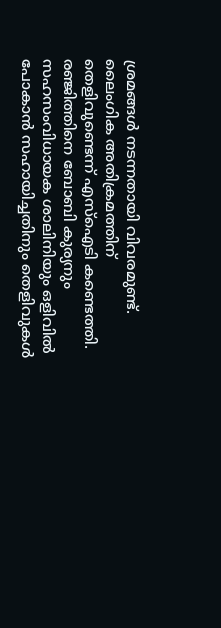ശ്രമങ്ങള്‍ നടന്നതായി വിവരമുണ്ട്. ലൈംഗിക അതിക്രമത്തിന് തെളിവുണ്ടെന്ന് എസ്‌ഐടി കണ്ടെത്തി. രഞ്ജിത്തിനെ ബോബി കുര്യനും സഹസംവിധായക ശാലിനിയും ഒളിവില്‍ പോകാന്‍ സഹായിച്ചതിനും തെളിവുകള്‍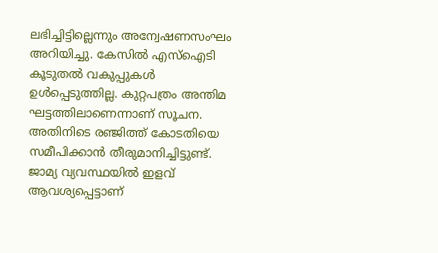ലഭിച്ചിട്ടില്ലെന്നും അന്വേഷണസംഘം അറിയിച്ചു. കേസില്‍ എസ്ഐടി കൂടുതല്‍ വകുപ്പുകള്‍ ഉള്‍പ്പെടുത്തില്ല. കുറ്റപത്രം അന്തിമ ഘട്ടത്തിലാണെന്നാണ് സൂചന. അതിനിടെ രഞ്ജിത്ത് കോടതിയെ സമീപിക്കാന്‍ തീരുമാനിച്ചിട്ടുണ്ട്. ജാമ്യ വ്യവസ്ഥയില്‍ ഇളവ് ആവശ്യപ്പെട്ടാണ്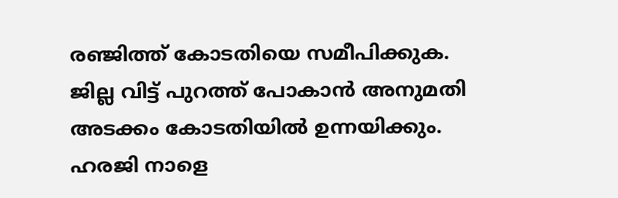രഞ്ജിത്ത് കോടതിയെ സമീപിക്കുക. ജില്ല വിട്ട് പുറത്ത് പോകാന്‍ അനുമതി അടക്കം കോടതിയില്‍ ഉന്നയിക്കും. ഹരജി നാളെ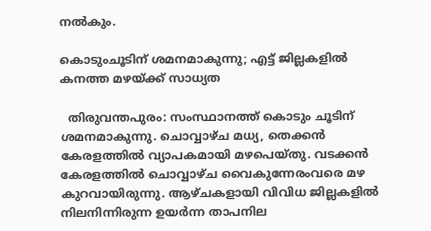നല്‍കും.

കൊടുംചൂടിന് ശമനമാകുന്നു; എട്ട് ജില്ലകളില്‍ കനത്ത മഴയ്ക്ക് സാധ്യത

  തിരുവന്തപുരം: സംസ്ഥാനത്ത് കൊടും ചൂടിന് ശമനമാകുന്നു. ചൊവ്വാഴ്ച മധ്യ, തെക്കന്‍ കേരളത്തില്‍ വ്യാപകമായി മഴപെയ്തു. വടക്കന്‍ കേരളത്തില്‍ ചൊവ്വാഴ്ച വൈകുന്നേരംവരെ മഴ കുറവായിരുന്നു. ആഴ്ചകളായി വിവിധ ജില്ലകളില്‍ നിലനിന്നിരുന്ന ഉയര്‍ന്ന താപനില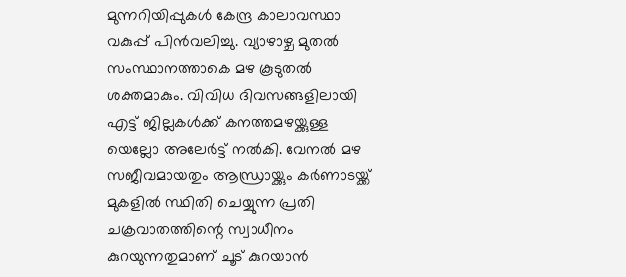മുന്നറിയിപ്പുകള്‍ കേന്ദ്ര കാലാവസ്ഥാ വകുപ്പ് പിന്‍വലിച്ചു. വ്യാഴാഴ്ച മുതല്‍ സംസ്ഥാനത്താകെ മഴ കൂടുതല്‍ ശക്തമാകും. വിവിധ ദിവസങ്ങളിലായി എട്ട് ജില്ലകള്‍ക്ക് കനത്തമഴയ്ക്കുള്ള യെല്ലോ അലേര്‍ട്ട് നല്‍കി. വേനല്‍ മഴ സജീവമായതും ആന്ധ്രായ്ക്കും കര്‍ണാടയ്ക്ക് മുകളില്‍ സ്ഥിതി ചെയ്യുന്ന പ്രതി ചക്രവാതത്തിന്റെ സ്വാധീനം കുറയുന്നതുമാണ് ചൂട് കുറയാന്‍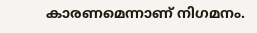കാരണമെന്നാണ് നിഗമനം.